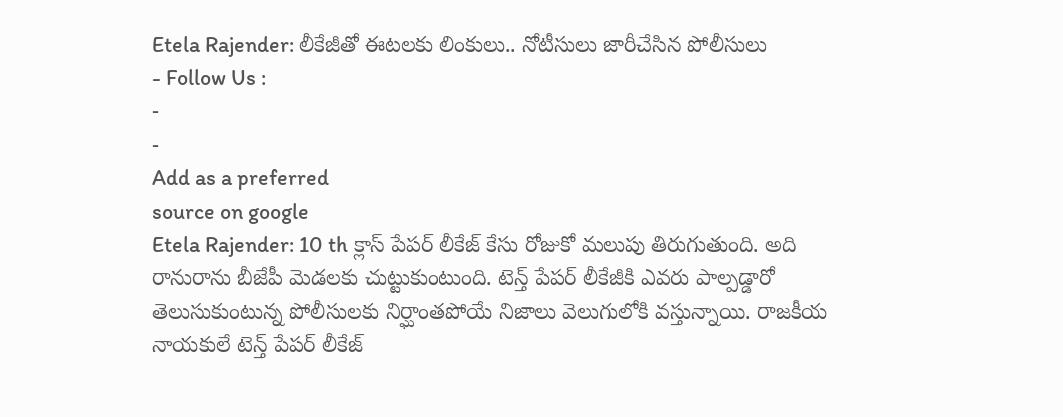Etela Rajender: లీకేజీతో ఈటలకు లింకులు.. నోటీసులు జారీచేసిన పోలీసులు
- Follow Us :
-
-
Add as a preferred
source on google
Etela Rajender: 10 th క్లాస్ పేపర్ లీకేజ్ కేసు రోజుకో మలుపు తిరుగుతుంది. అది రానురాను బీజేపీ మెడలకు చుట్టుకుంటుంది. టెన్త్ పేపర్ లీకేజీకి ఎవరు పాల్పడ్డారో తెలుసుకుంటున్న పోలీసులకు నిర్ఘాంతపోయే నిజాలు వెలుగులోకి వస్తున్నాయి. రాజకీయ నాయకులే టెన్త్ పేపర్ లీకేజ్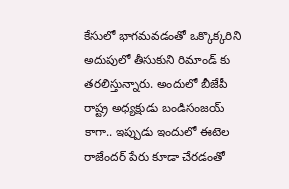కేసులో భాగమవడంతో ఒక్కొక్కరిని అదుపులో తీసుకుని రిమాండ్ కు తరలిస్తున్నారు. అందులో బీజేపీ రాష్ట్ర అధ్యక్షుడు బండిసంజయ్ కాగా.. ఇప్పుడు ఇందులో ఈటెల రాజేందర్ పేరు కూడా చేరడంతో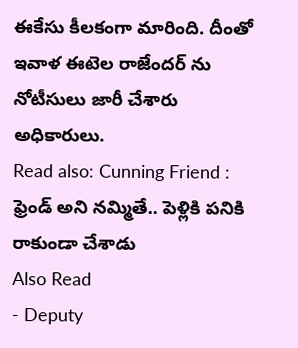ఈకేసు కీలకంగా మారింది. దీంతో ఇవాళ ఈటెల రాజేందర్ ను నోటీసులు జారీ చేశారు అధికారులు.
Read also: Cunning Friend : ఫ్రెండ్ అని నమ్మితే.. పెళ్లికి పనికి రాకుండా చేశాడు
Also Read
- Deputy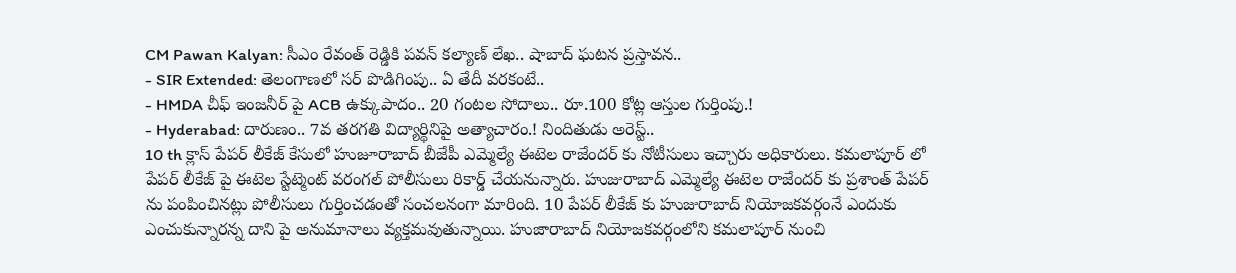CM Pawan Kalyan: సీఎం రేవంత్ రెడ్డికి పవన్ కల్యాణ్ లేఖ.. షాబాద్ ఘటన ప్రస్తావన..
- SIR Extended: తెలంగాణలో సర్ పొడిగింపు.. ఏ తేదీ వరకంటే..
- HMDA చీఫ్ ఇంజనీర్ పై ACB ఉక్కుపాదం.. 20 గంటల సోదాలు.. రూ.100 కోట్ల ఆస్తుల గుర్తింపు.!
- Hyderabad: దారుణం.. 7వ తరగతి విద్యార్థినిపై అత్యాచారం.! నిందితుడు అరెస్ట్..
10 th క్లాస్ పేపర్ లీకేజ్ కేసులో హుజూరాబాద్ బీజేపీ ఎమ్మెల్యే ఈటెల రాజేందర్ కు నోటీసులు ఇచ్చారు అధికారులు. కమలాపూర్ లో పేపర్ లీకేజ్ పై ఈటెల స్టేట్మెంట్ వరంగల్ పోలీసులు రికార్డ్ చేయనున్నారు. హుజురాబాద్ ఎమ్మెల్యే ఈటెల రాజేందర్ కు ప్రశాంత్ పేపర్ ను పంపించినట్లు పోలీసులు గుర్తించడంతో సంచలనంగా మారింది. 10 పేపర్ లీకేజ్ కు హుజురాబాద్ నియోజకవర్గంనే ఎందుకు ఎంచుకున్నారన్న దాని పై అనుమానాలు వ్యక్తమవుతున్నాయి. హుజారాబాద్ నియోజకవర్గంలోని కమలాపూర్ నుంచి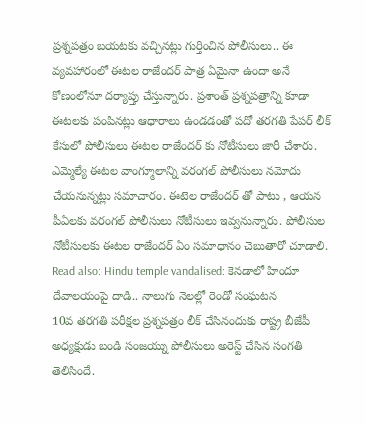ప్రశ్నపత్రం బయటకు వచ్చినట్లు గుర్తించిన పోలీసులు.. ఈ వ్యవహారంలో ఈటల రాజేందర్ పాత్ర ఏమైనా ఉందా అనే కోణంలోనూ దర్యాప్తు చేస్తున్నారు. ప్రశాంత్ ప్రశ్నపత్రాన్ని కూడా ఈటలకు పంపినట్లు ఆధారాలు ఉండడంతో పదో తరగతి పేపర్ లీక్ కేసులో పోలీసులు ఈటల రాజేందర్ కు నోటీసులు జారీ చేశారు. ఎమ్మెల్యే ఈటల వాంగ్మూలాన్ని వరంగల్ పోలీసులు నమోదు చేయనున్నట్లు సమాచారం. ఈటెల రాజేందర్ తో పాటు , ఆయన పీఏలకు వరంగల్ పోలీసులు నోటీసులు ఇవ్వనున్నారు. పోలీసుల నోటీసులకు ఈటల రాజేందర్ ఏం సమాధానం చెబుతారో చూడాలి.
Read also: Hindu temple vandalised: కెనడాలో హిందూ దేవాలయంపై దాడి.. నాలుగు నెలల్లో రెండో సంఘటన
10వ తరగతి పరీక్షల ప్రశ్నపత్రం లీక్ చేసినందుకు రాష్ట్ర బీజేపీ అధ్యక్షుడు బండి సంజయ్ను పోలీసులు అరెస్ట్ చేసిన సంగతి తెలిసిందే.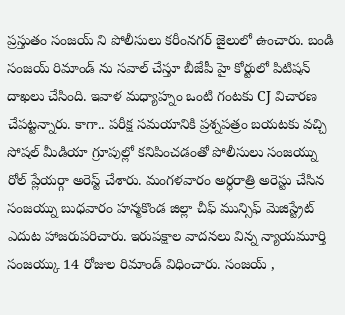ప్రస్తుతం సంజయ్ ని పోలీసులు కరీంనగర్ జైలులో ఉంచారు. బండి సంజయ్ రిమాండ్ ను సవాల్ చేస్తూ బీజేపీ హై కోర్టులో పిటిషన్ దాఖలు చేసింది. ఇవాళ మధ్యాహ్నం ఒంటి గంటకు CJ విచారణ చేపట్టన్నారు. కాగా.. పరీక్ష సమయానికి ప్రశ్నపత్రం బయటకు వచ్చి సోషల్ మీడియా గ్రూపుల్లో కనిపించడంతో పోలీసులు సంజయ్ను రోల్ ప్లేయర్గా అరెస్ట్ చేశారు. మంగళవారం అర్ధరాత్రి అరెస్టు చేసిన సంజయ్ను బుధవారం హన్మకొండ జిల్లా చీఫ్ మున్సిఫ్ మెజిస్ట్రేట్ ఎదుట హాజరుపరిచారు. ఇరుపక్షాల వాదనలు విన్న న్యాయమూర్తి సంజయ్కు 14 రోజుల రిమాండ్ విధించారు. సంజయ్ ,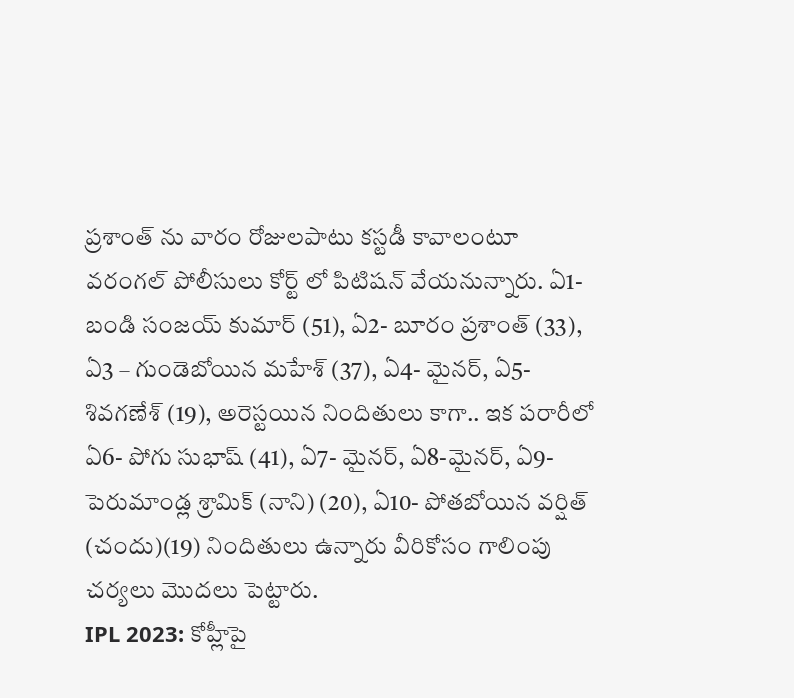ప్రశాంత్ ను వారం రోజులపాటు కస్టడీ కావాలంటూ వరంగల్ పోలీసులు కోర్ట్ లో పిటిషన్ వేయనున్నారు. ఏ1- బండి సంజయ్ కుమార్ (51), ఏ2- బూరం ప్రశాంత్ (33), ఏ3 – గుండెబోయిన మహేశ్ (37), ఏ4- మైనర్, ఏ5- శివగణేశ్ (19), అరెస్టయిన నిందితులు కాగా.. ఇక పరారీలో ఏ6- పోగు సుభాష్ (41), ఏ7- మైనర్, ఏ8-మైనర్, ఏ9- పెరుమాండ్ల శ్రామిక్ (నాని) (20), ఏ10- పోతబోయిన వర్షిత్ (చందు)(19) నిందితులు ఉన్నారు వీరికోసం గాలింపు చర్యలు మొదలు పెట్టారు.
IPL 2023: కోహ్లీపై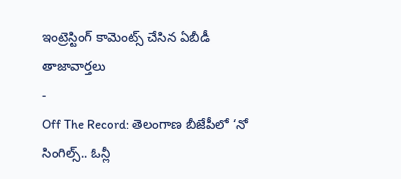ఇంట్రెస్టింగ్ కామెంట్స్ చేసిన ఏబీడీ
తాజావార్తలు
-
Off The Record: తెలంగాణ బీజేపీలో ‘నో సింగిల్స్.. ఓన్లీ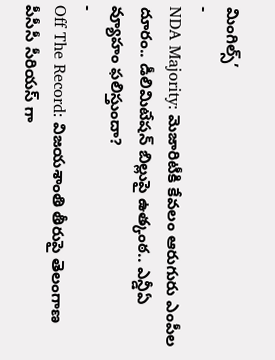మింగిల్స్’
-
NDA Majority: మెజారిటీకి కేవలం ఆరుగురు ఎంపీల దూరం.. డీలిమిటేషన్ బిల్లుపై ఉత్కంఠ.. ఎన్డీఏ వ్యూహం ఫలిస్తుందా?
-
Off The Record: విజయశాంతి తీరుపై తెలంగాణ పీసీసీ సీరియస్ గా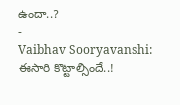ఉందా..?
-
Vaibhav Sooryavanshi: ఈసారి కొట్టాల్సిందే..!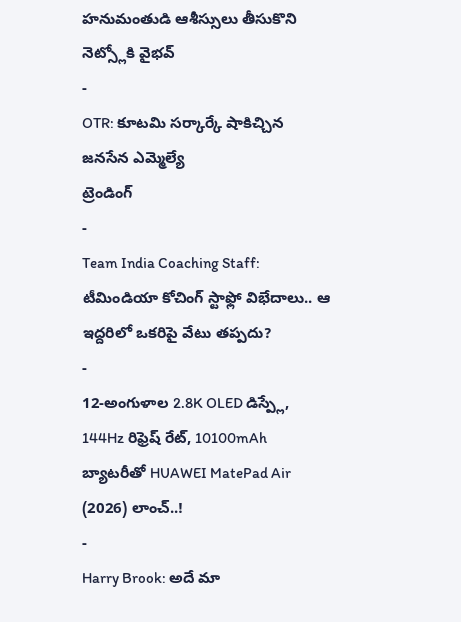హనుమంతుడి ఆశీస్సులు తీసుకొని నెట్స్లోకి వైభవ్
-
OTR: కూటమి సర్కార్కే షాకిచ్చిన జనసేన ఎమ్మెల్యే
ట్రెండింగ్
-
Team India Coaching Staff: టీమిండియా కోచింగ్ స్టాఫ్లో విభేదాలు.. ఆ ఇద్దరిలో ఒకరిపై వేటు తప్పదు?
-
12-అంగుళాల 2.8K OLED డిస్ప్లే, 144Hz రిఫ్రెష్ రేట్, 10100mAh బ్యాటరీతో HUAWEI MatePad Air (2026) లాంచ్..!
-
Harry Brook: అదే మా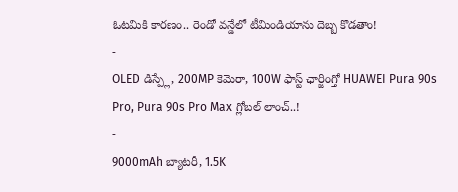ఓటమికి కారణం.. రెండో వన్డేలో టీమిండియాను దెబ్బ కొడతాం!
-
OLED డిస్ప్లే, 200MP కెమెరా, 100W ఫాస్ట్ ఛార్జింగ్తో HUAWEI Pura 90s Pro, Pura 90s Pro Max గ్లోబల్ లాంచ్..!
-
9000mAh బ్యాటరీ, 1.5K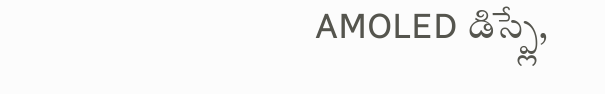AMOLED డిస్ప్లే,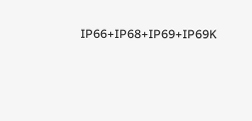IP66+IP68+IP69+IP69K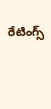రేటింగ్స్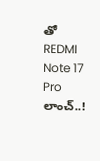తో REDMI Note 17 Pro లాంచ్..!